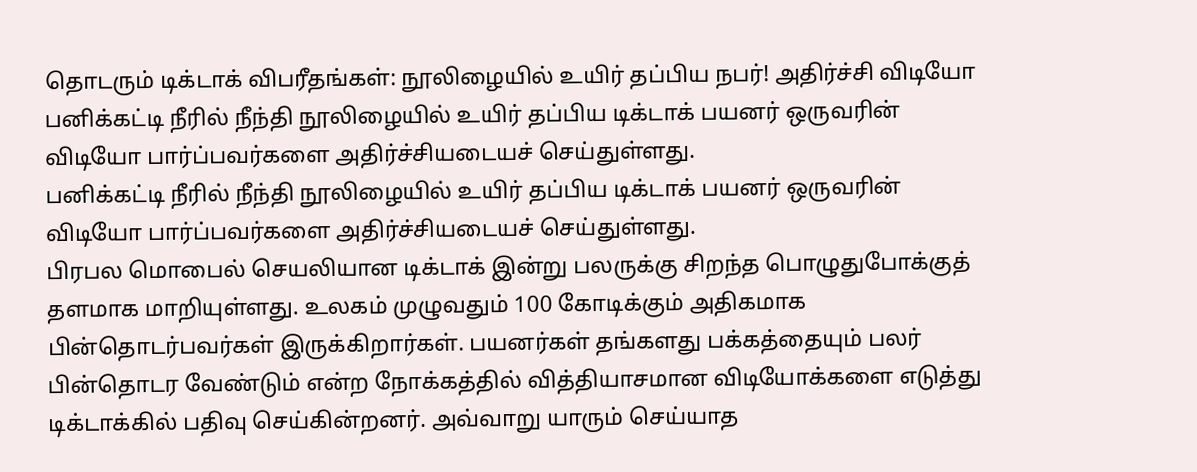தொடரும் டிக்டாக் விபரீதங்கள்: நூலிழையில் உயிர் தப்பிய நபர்! அதிர்ச்சி விடியோ
பனிக்கட்டி நீரில் நீந்தி நூலிழையில் உயிர் தப்பிய டிக்டாக் பயனர் ஒருவரின் விடியோ பார்ப்பவர்களை அதிர்ச்சியடையச் செய்துள்ளது.
பனிக்கட்டி நீரில் நீந்தி நூலிழையில் உயிர் தப்பிய டிக்டாக் பயனர் ஒருவரின் விடியோ பார்ப்பவர்களை அதிர்ச்சியடையச் செய்துள்ளது.
பிரபல மொபைல் செயலியான டிக்டாக் இன்று பலருக்கு சிறந்த பொழுதுபோக்குத் தளமாக மாறியுள்ளது. உலகம் முழுவதும் 100 கோடிக்கும் அதிகமாக பின்தொடர்பவர்கள் இருக்கிறார்கள். பயனர்கள் தங்களது பக்கத்தையும் பலர் பின்தொடர வேண்டும் என்ற நோக்கத்தில் வித்தியாசமான விடியோக்களை எடுத்து டிக்டாக்கில் பதிவு செய்கின்றனர். அவ்வாறு யாரும் செய்யாத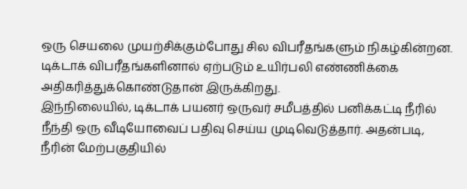ஒரு செயலை முயற்சிக்கும்போது சில விபரீதங்களும் நிகழ்கின்றன. டிக்டாக் விபரீதங்களினால் ஏற்படும் உயிர்பலி எண்ணிக்கை அதிகரித்துக்கொண்டுதான் இருக்கிறது.
இந்நிலையில், டிக்டாக் பயனர் ஒருவர் சமீபத்தில் பனிக்கட்டி நீரில் நீந்தி ஒரு வீடியோவைப் பதிவு செய்ய முடிவெடுத்தார். அதன்படி, நீரின் மேற்பகுதியில்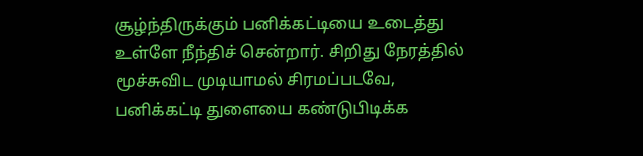சூழ்ந்திருக்கும் பனிக்கட்டியை உடைத்து உள்ளே நீந்திச் சென்றார். சிறிது நேரத்தில் மூச்சுவிட முடியாமல் சிரமப்படவே, பனிக்கட்டி துளையை கண்டுபிடிக்க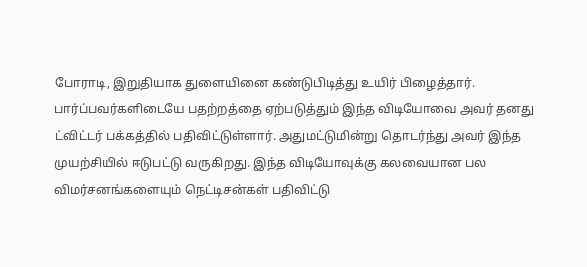போராடி, இறுதியாக துளையினை கண்டுபிடித்து உயிர் பிழைத்தார். பார்ப்பவர்களிடையே பதற்றத்தை ஏற்படுத்தும் இந்த விடியோவை அவர் தனது ட்விட்டர் பக்கத்தில் பதிவிட்டுள்ளார். அதுமட்டுமின்று தொடர்ந்து அவர் இந்த முயற்சியில் ஈடுபட்டு வருகிறது. இந்த விடியோவுக்கு கலவையான பல விமர்சனங்களையும் நெட்டிசன்கள் பதிவிட்டு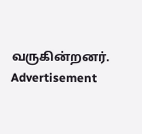வருகின்றனர்.
Advertisement